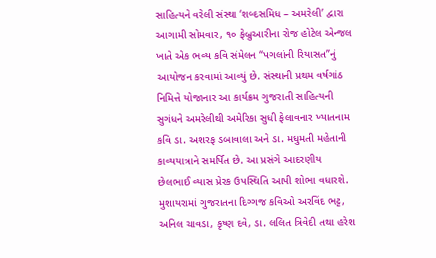સાહિત્યને વરેલી સંસ્થા ‘શબ્દસમિધ – અમરેલી’ દ્વારા આગામી સોમવાર, ૧૦ ફેબ્રુઆરીના રોજ હોટેલ એન્જલ ખાતે એક ભવ્ય કવિ સંમેલન “પગલાંની રિયાસત”નું આયોજન કરવામાં આવ્યું છે. સંસ્થાની પ્રથમ વર્ષગાંઠ નિમિત્તે યોજાનાર આ કાર્યક્રમ ગુજરાતી સાહિત્યની સુગંધને અમરેલીથી અમેરિકા સુધી ફેલાવનાર ખ્યાતનામ કવિ ડા. અશરફ ડબાવાલા અને ડા. મધુમતી મહેતાની કાવ્યયાત્રાને સમર્પિત છે. આ પ્રસંગે આદરણીય છેલભાઈ વ્યાસ પ્રેરક ઉપસ્થિતિ આપી શોભા વધારશે. મુશાયરામાં ગુજરાતના દિગ્ગજ કવિઓ અરવિંદ ભટ્ટ, અનિલ ચાવડા, કૃષ્ણ દવે, ડા. લલિત ત્રિવેદી તથા હરેશ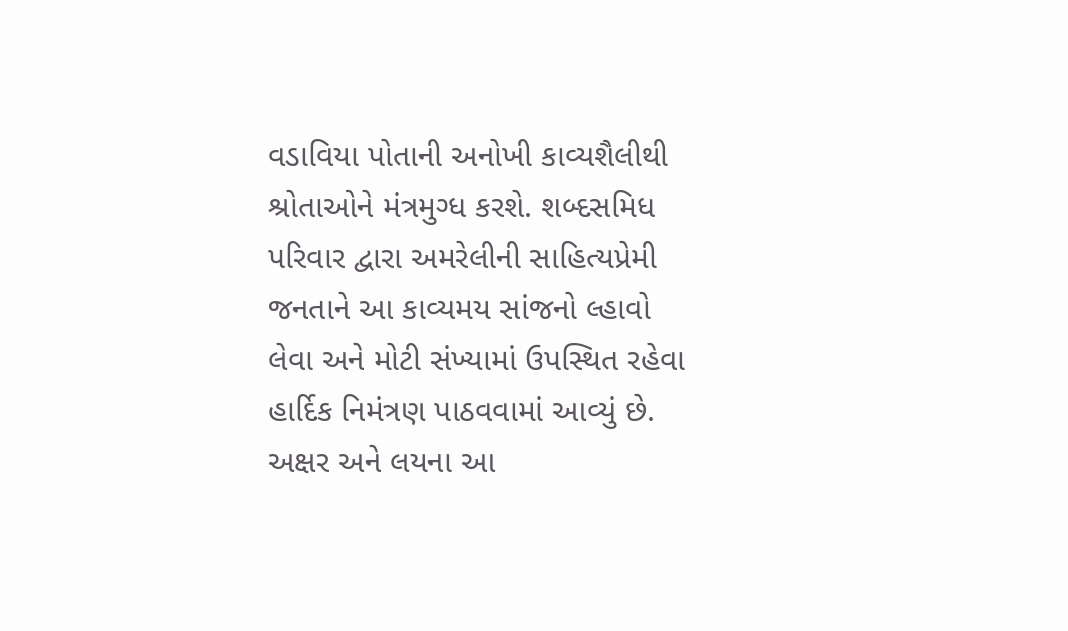વડાવિયા પોતાની અનોખી કાવ્યશૈલીથી શ્રોતાઓને મંત્રમુગ્ધ કરશે. શબ્દસમિધ પરિવાર દ્વારા અમરેલીની સાહિત્યપ્રેમી જનતાને આ કાવ્યમય સાંજનો લ્હાવો લેવા અને મોટી સંખ્યામાં ઉપસ્થિત રહેવા હાર્દિક નિમંત્રણ પાઠવવામાં આવ્યું છે. અક્ષર અને લયના આ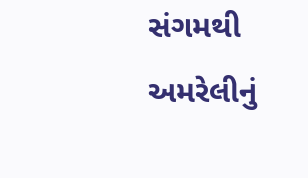સંગમથી અમરેલીનું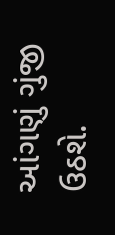આંગણું ગુંજી ઉઠશે.